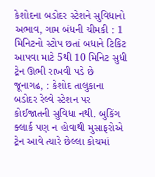કેશોદના બડોદર સ્ટેશને સુવિધાનો અભાવ, ગામ બંધની ચીમકી : 1 મિનિટનો સ્ટોપ છતાં બધાને ટિકિટ આપવા માટે 5થી 10 મિનિટ સુધી ટ્રેન ઊભી રાખવી પડે છે
જૂનાગઢ, : કેશોદ તાલુકાના બડોદર રેલ્વે સ્ટેશન પર કોઈજાતની સુવિધા નથી. બુકિંગ ક્લાર્ક પણ ન હોવાથી મુસાફરોએ ટ્રેન આવે ત્યારે છેલ્લા કોચમાં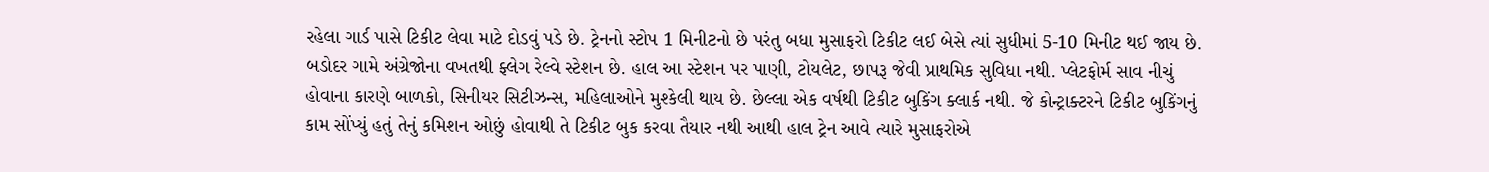રહેલા ગાર્ડ પાસે ટિકીટ લેવા માટે દોડવું પડે છે. ટ્રેનનો સ્ટોપ 1 મિનીટનો છે પરંતુ બધા મુસાફરો ટિકીટ લઈ બેસે ત્યાં સુધીમાં 5-10 મિનીટ થઈ જાય છે.
બડોદર ગામે અંગ્રેજોના વખતથી ફ્લેગ રેલ્વે સ્ટેશન છે. હાલ આ સ્ટેશન પર પાણી, ટોયલેટ, છાપરૂ જેવી પ્રાથમિક સુવિધા નથી. પ્લેટફોર્મ સાવ નીચું હોવાના કારણે બાળકો, સિનીયર સિટીઝન્સ, મહિલાઓને મુશ્કેલી થાય છે. છેલ્લા એક વર્ષથી ટિકીટ બુકિંગ ક્લાર્ક નથી. જે કોન્ટ્રાક્ટરને ટિકીટ બુકિંગનું કામ સોંપ્યું હતું તેનું કમિશન ઓછું હોવાથી તે ટિકીટ બુક કરવા તૈયાર નથી આથી હાલ ટ્રેન આવે ત્યારે મુસાફરોએ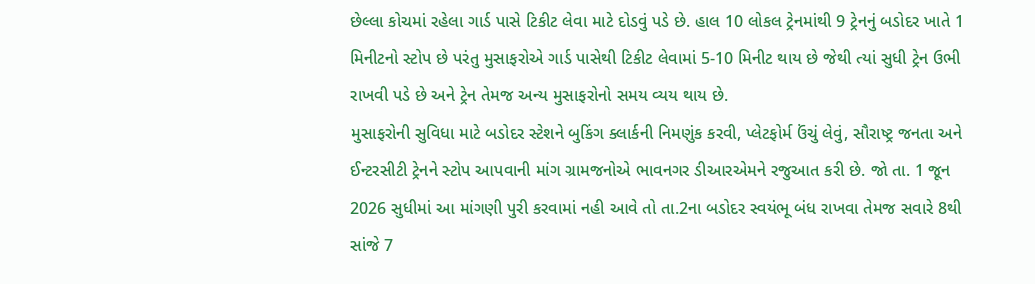છેલ્લા કોચમાં રહેલા ગાર્ડ પાસે ટિકીટ લેવા માટે દોડવું પડે છે. હાલ 10 લોકલ ટ્રેનમાંથી 9 ટ્રેનનું બડોદર ખાતે 1 મિનીટનો સ્ટોપ છે પરંતુ મુસાફરોએ ગાર્ડ પાસેથી ટિકીટ લેવામાં 5-10 મિનીટ થાય છે જેથી ત્યાં સુધી ટ્રેન ઉભી રાખવી પડે છે અને ટ્રેન તેમજ અન્ય મુસાફરોનો સમય વ્યય થાય છે.
મુસાફરોની સુવિધા માટે બડોદર સ્ટેશને બુકિંગ ક્લાર્કની નિમણુંક કરવી, પ્લેટફોર્મ ઉંચું લેવું, સૌરાષ્ટ્ર જનતા અને ઈન્ટરસીટી ટ્રેનને સ્ટોપ આપવાની માંગ ગ્રામજનોએ ભાવનગર ડીઆરએમને રજુઆત કરી છે. જો તા. 1 જૂન 2026 સુધીમાં આ માંગણી પુરી કરવામાં નહી આવે તો તા.2ના બડોદર સ્વયંભૂ બંધ રાખવા તેમજ સવારે 8થી સાંજે 7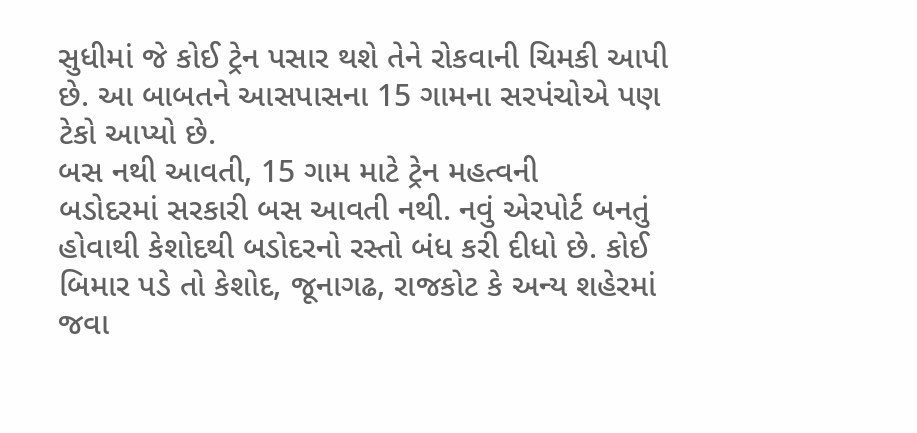સુધીમાં જે કોઈ ટ્રેન પસાર થશે તેને રોકવાની ચિમકી આપી છે. આ બાબતને આસપાસના 15 ગામના સરપંચોએ પણ ટેકો આપ્યો છે.
બસ નથી આવતી, 15 ગામ માટે ટ્રેન મહત્વની
બડોદરમાં સરકારી બસ આવતી નથી. નવું એરપોર્ટ બનતું હોવાથી કેશોદથી બડોદરનો રસ્તો બંધ કરી દીધો છે. કોઈ બિમાર પડે તો કેશોદ, જૂનાગઢ, રાજકોટ કે અન્ય શહેરમાં જવા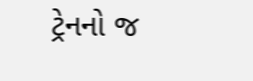ટ્રેનનો જ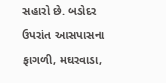સહારો છે. બડોદર ઉપરાંત આસપાસના ફાગળી, મઘરવાડા,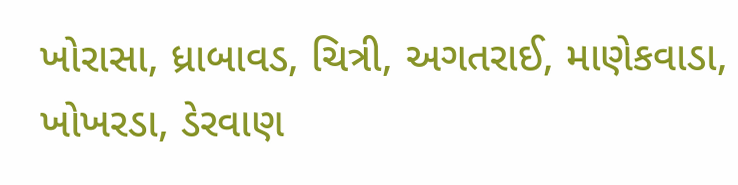ખોરાસા, ધ્રાબાવડ, ચિત્રી, અગતરાઈ, માણેકવાડા, ખોખરડા, ડેરવાણ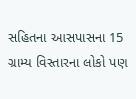સહિતના આસપાસના 15 ગ્રામ્ય વિસ્તારના લોકો પણ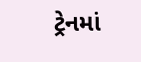ટ્રેનમાં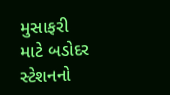મુસાફરી માટે બડોદર સ્ટેશનનો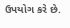ઉપયોગ કરે છે.